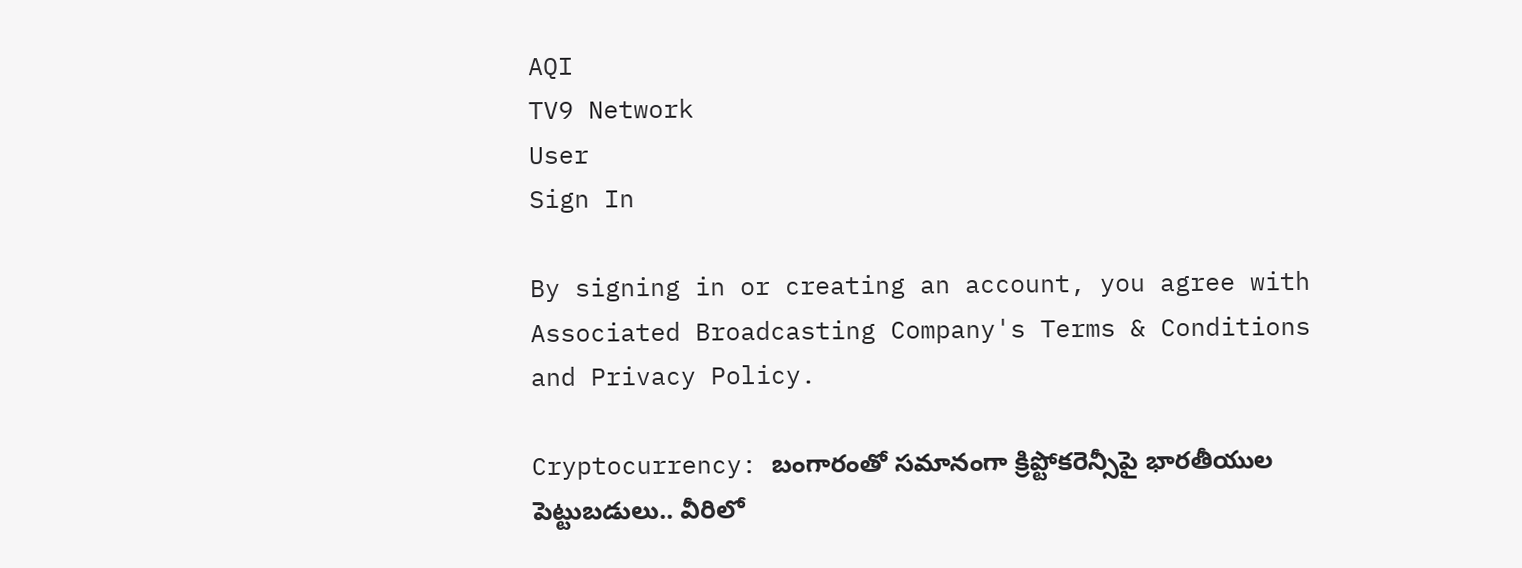AQI
TV9 Network
User
Sign In

By signing in or creating an account, you agree with Associated Broadcasting Company's Terms & Conditions and Privacy Policy.

Cryptocurrency: బంగారంతో సమానంగా క్రిప్టోకరెన్సీపై భారతీయుల పెట్టుబడులు.. వీరిలో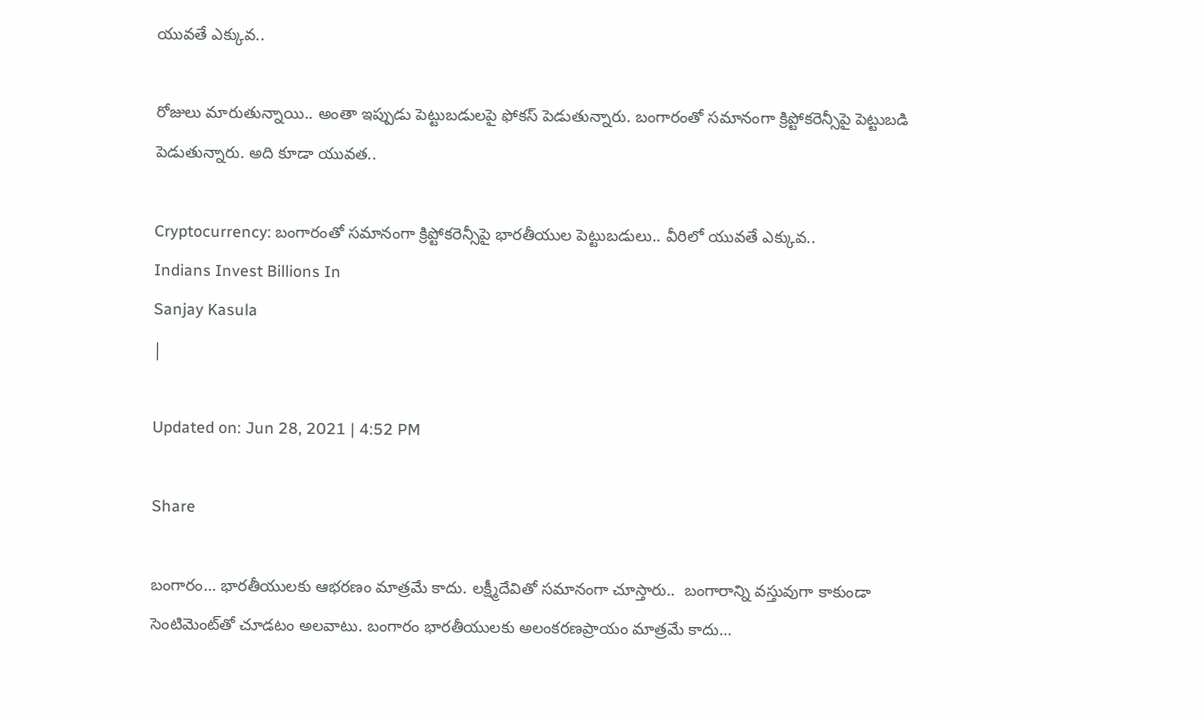యువతే ఎక్కువ..

రోజులు మారుతున్నాయి.. అంతా ఇప్పుడు పెట్టుబడులపై ఫోకస్ పెడుతున్నారు. బంగారంతో సమానంగా క్రిప్టోకరెన్సీపై పెట్టుబడి పెడుతున్నారు. అది కూడా యువత..

Cryptocurrency: బంగారంతో సమానంగా క్రిప్టోకరెన్సీపై భారతీయుల పెట్టుబడులు.. వీరిలో యువతే ఎక్కువ..
Indians Invest Billions In
Sanjay Kasula
|

Updated on: Jun 28, 2021 | 4:52 PM

Share

బంగారం… భారతీయులకు ఆభరణం మాత్రమే కాదు. లక్ష్మీదేవితో సమానంగా చూస్తారు..  బంగారాన్ని వస్తువుగా కాకుండా సెంటిమెంట్‌తో చూడటం అలవాటు. బంగారం భారతీయులకు అలంకరణప్రాయం మాత్రమే కాదు…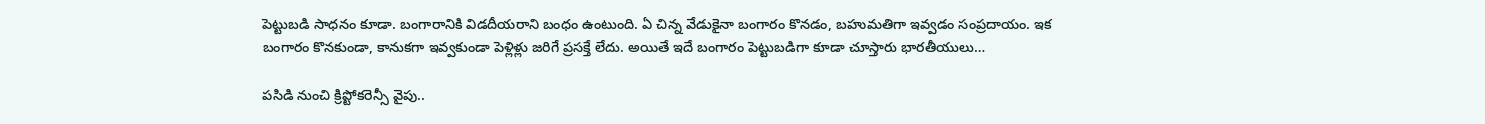పెట్టుబడి సాధనం కూడా. బంగారానికి విడదీయరాని బంధం ఉంటుంది. ఏ చిన్న వేడుకైనా బంగారం కొనడం, బహుమతిగా ఇవ్వడం సంప్రదాయం. ఇక బంగారం కొనకుండా, కానుకగా ఇవ్వకుండా పెళ్లిళ్లు జరిగే ప్రసక్తే లేదు. అయితే ఇదే బంగారం పెట్టుబడిగా కూడా చూస్తారు భారతీయులు…

పసిడి నుంచి క్రిప్టోకరెన్సీ వైపు..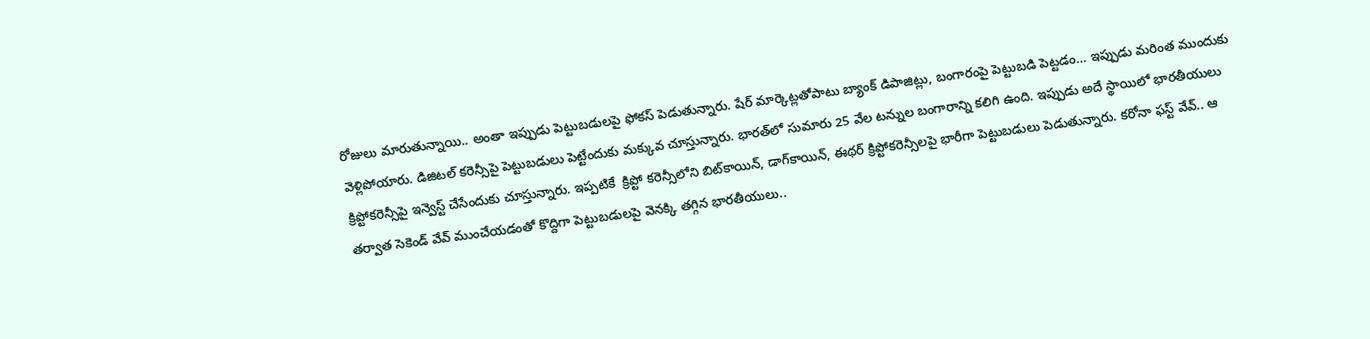రోజులు మారుతున్నాయి.. అంతా ఇప్పుడు పెట్టుబడులపై ఫోకస్ పెడుతున్నారు. షేర్ మార్కెట్లతోపాటు బ్యాంక్ డిపాజిట్లు, బంగారంపై పెట్టుబడి పెట్టడం… ఇప్పుడు మరింత ముందుకు వెళ్లిపోయారు. డిజిటల్ కరెన్సీపై పెట్టుబడులు పెట్టేందుకు మక్కువ చూస్తున్నారు. భారత్‌లో సుమారు 25 వేల టన్నుల బంగారాన్ని కలిగి ఉంది. ఇప్పుడు అదే స్థాయిలో భారతీయులు క్రిప్టోకరెన్సీపై ఇన్వెస్ట్ చేసేందుకు చూస్తున్నారు. ఇప్పటికే  క్రిప్టో కరెన్సీలోని బిట్‌కాయిన్‌, డాగ్‌కాయిన్‌, ఈథర్‌ క్రిప్టోకరెన్సీలపై భారీగా పెట్టుబడులు పెడుతున్నారు. కరోనా ఫస్ట్ వేవ్.. ఆ తర్వాత సెకెండ్ వేవ్ ముంచేయడంతో కొద్దిగా పెట్టుబడులపై వెనక్కి తగ్గిన భారతీయులు..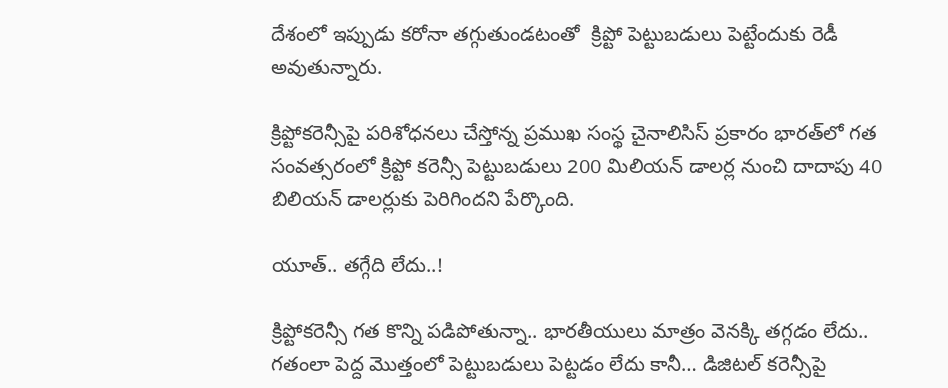దేశంలో ఇప్పుడు కరోనా తగ్గుతుండటంతో  క్రిప్టో పెట్టుబడులు పెట్టేందుకు రెడీ అవుతున్నారు.

క్రిప్టోకరెన్సీపై పరిశోధనలు చేస్తోన్న ప్రముఖ సంస్థ చైనాలిసిస్‌ ప్రకారం భారత్‌లో గత సంవత్సరంలో క్రిప్టో కరెన్సీ పెట్టుబడులు 200 మిలియన్‌ డాలర్ల నుంచి దాదాపు 40 బిలియన్‌ డాలర్లుకు పెరిగిందని పేర్కొంది.

యూత్.. తగ్గేది లేదు..!

క్రిప్టోకరెన్సీ గత కొన్ని పడిపోతున్నా.. భారతీయులు మాత్రం వెనక్కి తగ్గడం లేదు.. గతంలా పెద్ద మొత్తంలో పెట్టుబడులు పెట్టడం లేదు కానీ… డిజిటల్‌ కరెన్సీపై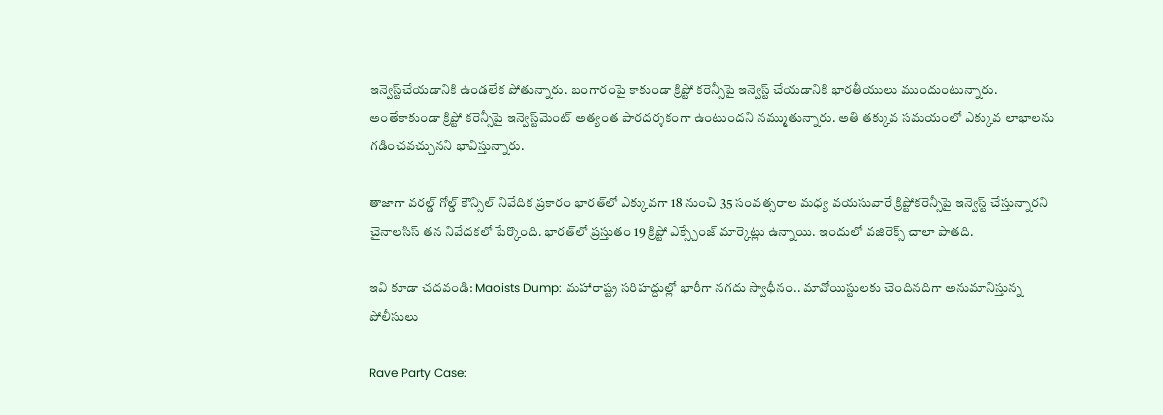ఇన్వెస్ట్‌చేయడానికి ఉండలేక పోతున్నారు. బంగారంపై కాకుండా క్రిప్టో కరెన్సీపై ఇన్వెస్ట్‌ చేయడానికి భారతీయులు ముందుంటున్నారు. అంతేకాకుండా క్రిప్టో కరెన్సీపై ఇన్వెస్ట్‌మెంట్‌ అత్యంత పారదర్శకంగా ఉంటుందని నమ్ముతున్నారు. అతి తక్కువ సమయంలో ఎక్కువ లాభాలను గడించవచ్చునని భావిస్తున్నారు.

తాజాగా వరల్డ్‌ గోల్డ్‌ కౌన్సిల్‌ నివేదిక ప్రకారం భారత్‌లో ఎక్కువగా 18 నుంచి 35 సంవత్సరాల మధ్య వయసువారే క్రిప్టోకరెన్సీపై ఇన్వెస్ట్‌ చేస్తున్నారని చైనాలసిస్‌ తన నివేదకలో పేర్కొంది. భారత్‌లో ప్రస్తుతం 19 క్రిప్టో ఎక్స్చేంజ్‌ మార్కెట్లు ఉన్నాయి. ఇందులో వజిరెక్స్ చాలా పాతది.

ఇవి కూడా చదవండి: Maoists Dump: మహారాష్ట్ర సరిహద్దుల్లో భారీగా నగదు స్వాధీనం.. మావోయిస్టులకు చెందినదిగా అనుమానిస్తున్న పోలీసులు

Rave Party Case: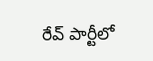రేవ్ పార్టీలో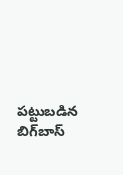పట్టుబడిన బిగ్‌బాస్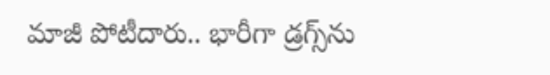మాజీ పోటీదారు.. భారీగా డ్ర‌గ్స్‌ను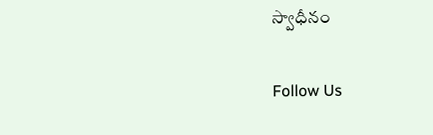స్వాధీనం

Follow Us